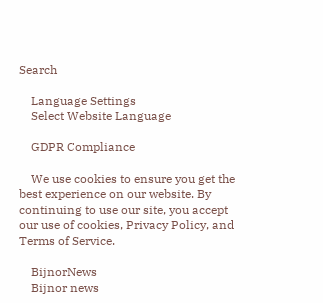Search

    Language Settings
    Select Website Language

    GDPR Compliance

    We use cookies to ensure you get the best experience on our website. By continuing to use our site, you accept our use of cookies, Privacy Policy, and Terms of Service.

    BijnorNews
    Bijnor news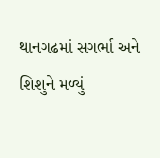થાનગઢમાં સગર્ભા અને શિશુને મળ્યું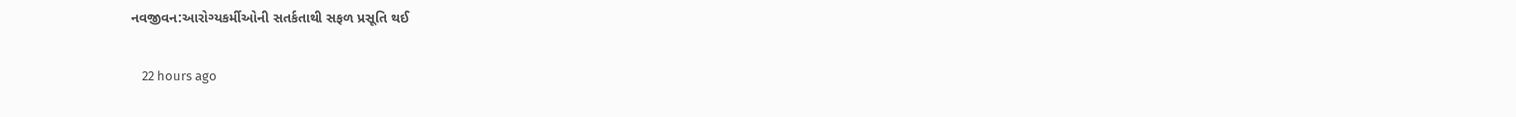નવજીવન:આરોગ્યકર્મીઓની સતર્કતાથી સફળ પ્રસૂતિ થઈ

    22 hours ago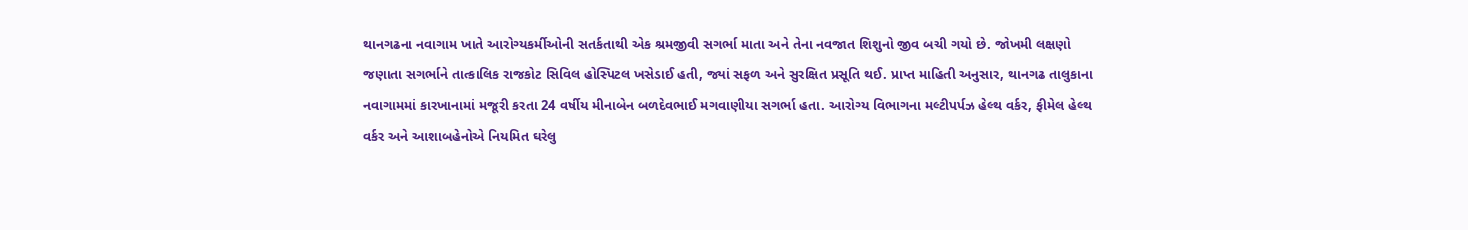થાનગઢના નવાગામ ખાતે આરોગ્યકર્મીઓની સતર્કતાથી એક શ્રમજીવી સગર્ભા માતા અને તેના નવજાત શિશુનો જીવ બચી ગયો છે. જોખમી લક્ષણો જણાતા સગર્ભાને તાત્કાલિક રાજકોટ સિવિલ હોસ્પિટલ ખસેડાઈ હતી, જ્યાં સફળ અને સુરક્ષિત પ્રસૂતિ થઈ. પ્રાપ્ત માહિતી અનુસાર, થાનગઢ તાલુકાના નવાગામમાં કારખાનામાં મજૂરી કરતા 24 વર્ષીય મીનાબેન બળદેવભાઈ મગવાણીયા સગર્ભા હતા. આરોગ્ય વિભાગના મલ્ટીપર્પઝ હેલ્થ વર્કર, ફીમેલ હેલ્થ વર્કર અને આશાબહેનોએ નિયમિત ઘરેલુ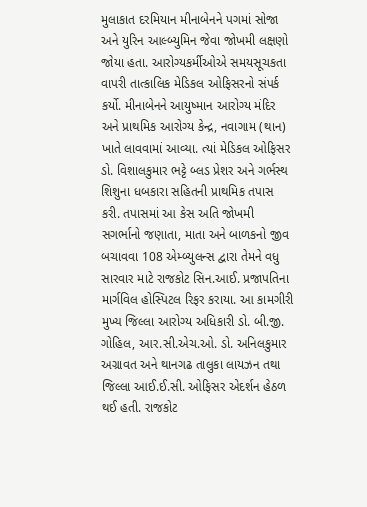મુલાકાત દરમિયાન મીનાબેનને પગમાં સોજા અને યુરિન આલ્બ્યુમિન જેવા જોખમી લક્ષણો જોયા હતા. આરોગ્યકર્મીઓએ સમયસૂચકતા વાપરી તાત્કાલિક મેડિકલ ઓફિસરનો સંપર્ક કર્યો. મીનાબેનને આયુષ્માન આરોગ્ય મંદિર અને પ્રાથમિક આરોગ્ય કેન્દ્ર, નવાગામ (થાન) ખાતે લાવવામાં આવ્યા. ત્યાં મેડિકલ ઓફિસર ડો. વિશાલકુમાર ભટ્ટે બ્લડ પ્રેશર અને ગર્ભસ્થ શિશુના ધબકારા સહિતની પ્રાથમિક તપાસ કરી. તપાસમાં આ કેસ અતિ જોખમી સગર્ભાનો જણાતા, માતા અને બાળકનો જીવ બચાવવા 108 એમ્બ્યુલન્સ દ્વારા તેમને વધુ સારવાર માટે રાજકોટ સિન.આઈ. પ્રજાપતિના માર્ગવિલ હોસ્પિટલ રિફર કરાયા. આ કામગીરી મુખ્ય જિલ્લા આરોગ્ય અધિકારી ડો. બી.જી. ગોહિલ, આર.સી.એચ.ઓ. ડો. અનિલકુમાર અગ્રાવત અને થાનગઢ તાલુકા લાયઝન તથા જિલ્લા આઈ.ઈ.સી. ઓફિસર એદર્શન હેઠળ થઈ હતી. રાજકોટ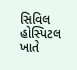સિવિલ હોસ્પિટલ ખાતે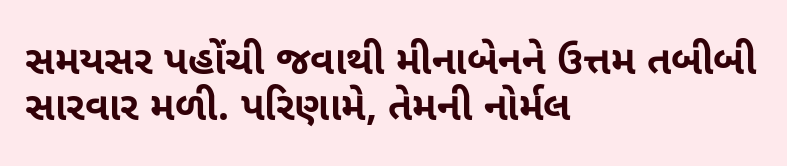સમયસર પહોંચી જવાથી મીનાબેનને ઉત્તમ તબીબી સારવાર મળી. પરિણામે, તેમની નોર્મલ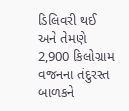ડિલિવરી થઈ અને તેમણે 2,900 કિલોગ્રામ વજનના તંદુરસ્ત બાળકને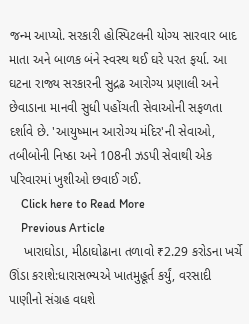જન્મ આપ્યો. સરકારી હોસ્પિટલની યોગ્ય સારવાર બાદ માતા અને બાળક બંને સ્વસ્થ થઈ ઘરે પરત ફર્યા. આ ઘટના રાજ્ય સરકારની સુદ્રઢ આરોગ્ય પ્રણાલી અને છેવાડાના માનવી સુધી પહોંચતી સેવાઓની સફળતા દર્શાવે છે. 'આયુષ્માન આરોગ્ય મંદિર'ની સેવાઓ, તબીબોની નિષ્ઠા અને 108ની ઝડપી સેવાથી એક પરિવારમાં ખુશીઓ છવાઈ ગઈ.
    Click here to Read More
    Previous Article
    ખારાઘોડા, મીઠાઘોઢાના તળાવો ₹2.29 કરોડના ખર્ચે ઊંડા કરાશે:ધારાસભ્યએ ખાતમુહૂર્ત કર્યું, વરસાદી પાણીનો સંગ્રહ વધશે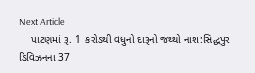Next Article
    પાટણમાં રૂ. 1 કરોડથી વધુનો દારૂનો જથ્થો નાશ:સિદ્ધપુર ડિવિઝનના 37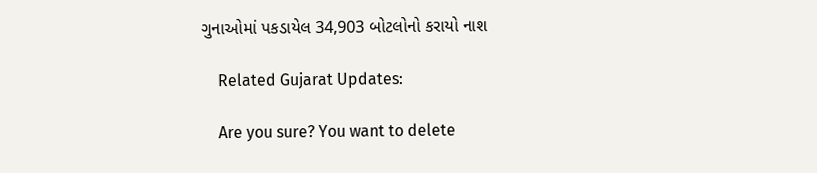ગુનાઓમાં પકડાયેલ 34,903 બોટલોનો કરાયો નાશ

    Related Gujarat Updates:

    Are you sure? You want to delete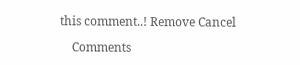this comment..! Remove Cancel

    Comments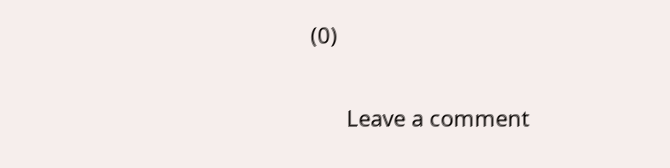(0)

      Leave a comment